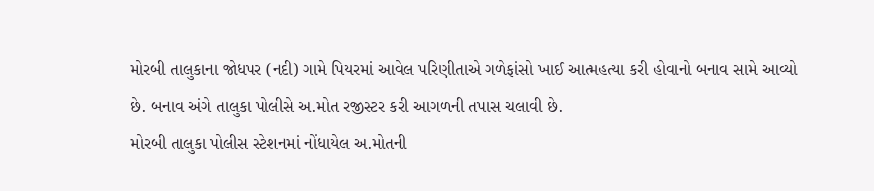મોરબી તાલુકાના જોધપર (નદી) ગામે પિયરમાં આવેલ પરિણીતાએ ગળેફાંસો ખાઈ આત્મહત્યા કરી હોવાનો બનાવ સામે આવ્યો છે. બનાવ અંગે તાલુકા પોલીસે અ.મોત રજીસ્ટર કરી આગળની તપાસ ચલાવી છે.
મોરબી તાલુકા પોલીસ સ્ટેશનમાં નોંધાયેલ અ.મોતની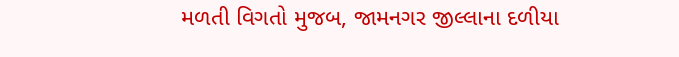મળતી વિગતો મુજબ, જામનગર જીલ્લાના દળીયા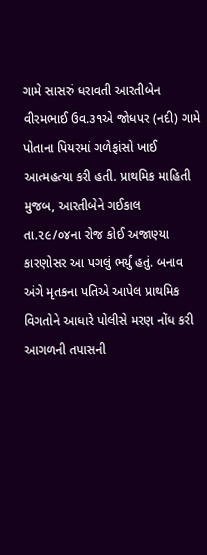ગામે સાસરું ધરાવતી આરતીબેન વીરમભાઈ ઉવ.૩૧એ જોધપર (નદી) ગામે પોતાના પિયરમાં ગળેફાંસો ખાઈ આત્મહત્યા કરી હતી. પ્રાથમિક માહિતી મુજબ, આરતીબેને ગઈકાલ તા.૨૯/૦૪ના રોજ કોઈ અજાણ્યા કારણોસર આ પગલું ભર્યું હતું. બનાવ અંગે મૃતકના પતિએ આપેલ પ્રાથમિક વિગતોને આધારે પોલીસે મરણ નોંધ કરી આગળની તપાસની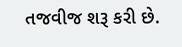તજવીજ શરૂ કરી છે.